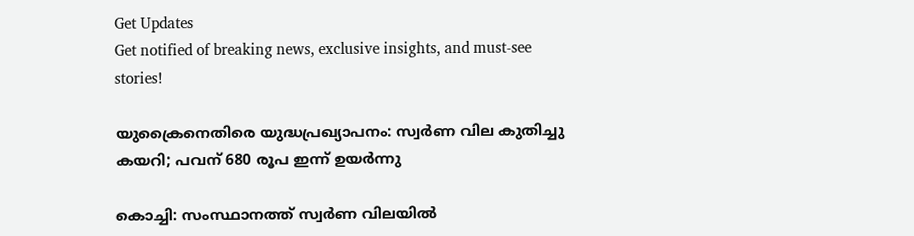Get Updates
Get notified of breaking news, exclusive insights, and must-see stories!

യുക്രൈനെതിരെ യുദ്ധപ്രഖ്യാപനം: സ്വർണ വില കുതിച്ചു കയറി; പവന് 680 രൂപ ഇന്ന് ഉയർന്നു

കൊച്ചി: സംസ്ഥാനത്ത് സ്വര്‍ണ വിലയില്‍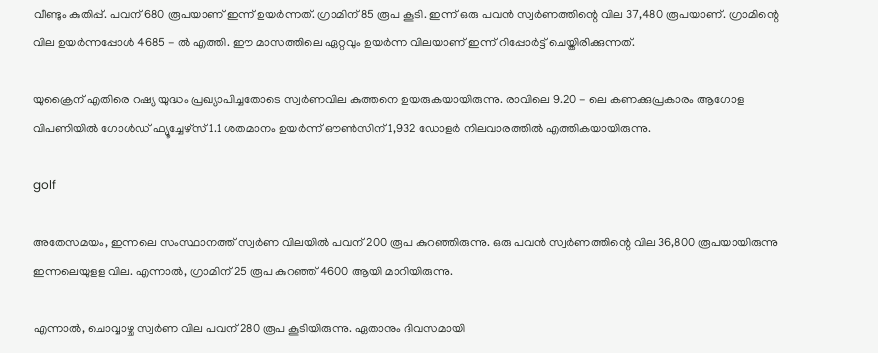വീണ്ടും കുതിപ്പ്. പവന് 680 രൂപയാണ് ഇന്ന് ഉയർന്നത്. ഗ്രാമിന് 85 രൂപ കൂടി. ഇന്ന് ഒരു പവന്‍ സ്വര്‍ണത്തിന്റെ വില 37,480 രൂപയാണ്. ഗ്രാമിന്റെ വില ഉയർന്നപ്പോൾ 4685 - ല്‍ എത്തി. ഈ മാസത്തിലെ ഏറ്റവും ഉയർന്ന വിലയാണ് ഇന്ന് റിപ്പോർട്ട് ചെയ്തിരിക്കുന്നത്.

യുക്രൈന് എതിരെ റഷ്യ യുദ്ധം പ്രഖ്യാപിച്ചതോടെ സ്വര്‍ണവില കുത്തനെ ഉയരുകയായിരുന്നു. രാവിലെ 9.20 - ലെ കണക്കുപ്രകാരം ആഗോള വിപണിയില്‍ ഗോള്‍ഡ് ഫ്യൂച്ചേഴ്സ് 1.1 ശതമാനം ഉയര്‍ന്ന് ഔണ്‍സിന് 1,932 ഡോളര്‍ നിലവാരത്തിൽ എത്തികയായിരുന്നു.

golf

അതേസമയം, ഇന്നലെ സംസ്ഥാനത്ത് സ്വര്‍ണ വിലയില്‍ പവന് 200 രൂപ കുറഞ്ഞിരുന്നു. ഒരു പവന്‍ സ്വര്‍ണത്തിന്റെ വില 36,800 രൂപയായിരുന്നു ഇന്നലെയുളള വില. എന്നാൽ, ഗ്രാമിന് 25 രൂപ കുറഞ്ഞ് 4600 ആയി മാറിയിരുന്നു.

എന്നാൽ, ചൊവ്വാഴ്ച സ്വര്‍ണ വില പവന് 280 രൂപ കൂടിയിരുന്നു. ഏതാനും ദിവസമായി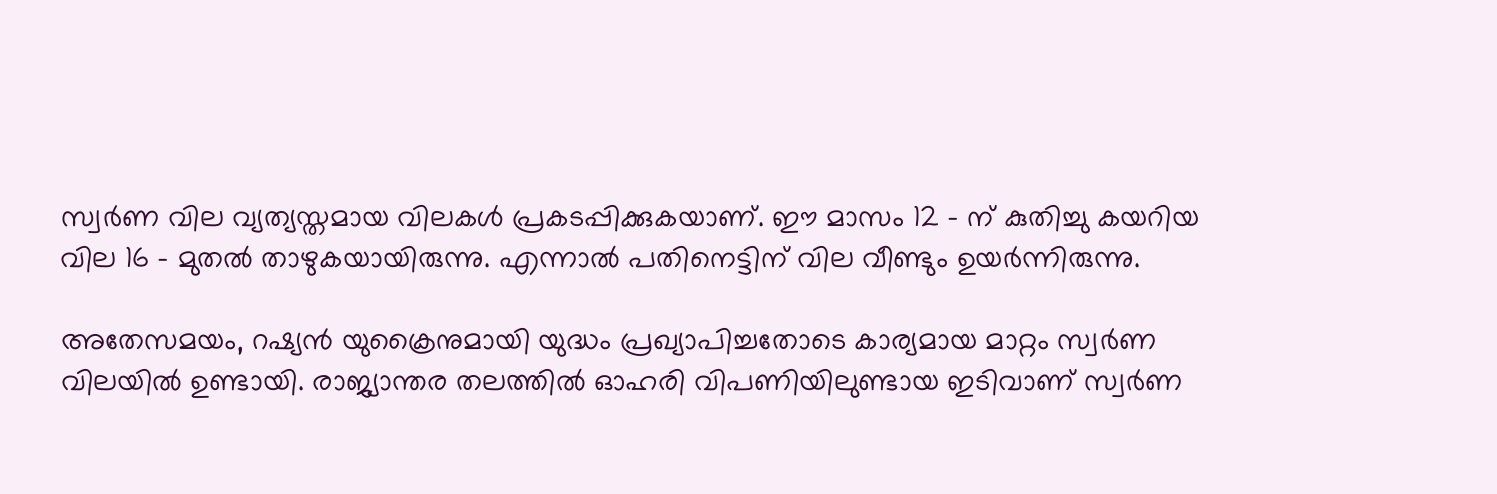സ്വര്‍ണ വില വ്യത്യസ്തമായ വിലകൾ പ്രകടപ്പിക്കുകയാണ്. ഈ മാസം 12 - ന് കുതിച്ചു കയറിയ വില 16 - മുതല്‍ താഴുകയായിരുന്നു. എന്നാല്‍ പതിനെട്ടിന് വില വീണ്ടും ഉയര്‍ന്നിരുന്നു.

അതേസമയം, റഷ്യന്‍ യുക്രൈനുമായി യുദ്ധം പ്രഖ്യാപിച്ചതോടെ കാര്യമായ മാറ്റം സ്വര്‍ണ വിലയില്‍ ഉണ്ടായി. രാജ്യാന്തര തലത്തില്‍ ഓഹരി വിപണിയിലുണ്ടായ ഇടിവാണ് സ്വര്‍ണ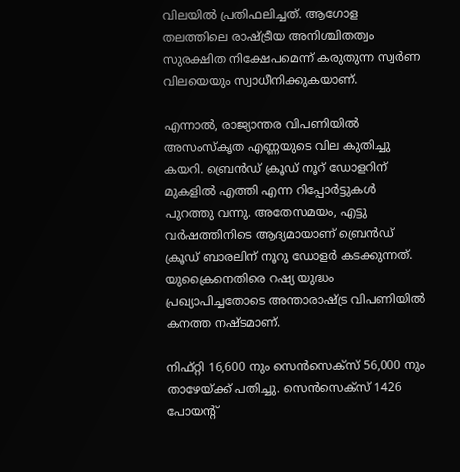വിലയില്‍ പ്രതിഫലിച്ചത്. ആഗോള തലത്തിലെ രാഷ്ട്രീയ അനിശ്ചിതത്വം സുരക്ഷിത നിക്ഷേപമെന്ന് കരുതുന്ന സ്വര്‍ണ വിലയെയും സ്വാധീനിക്കുകയാണ്.

എന്നാൽ, രാജ്യാന്തര വിപണിയില്‍ അസംസ്‌കൃത എണ്ണയുടെ വില കുതിച്ചു കയറി. ബ്രെന്‍ഡ് ക്രൂഡ് നൂറ് ഡോളറിന് മുകളില്‍ എത്തി എന്ന റിപ്പോർട്ടുകൾ പുറത്തു വന്നു. അതേസമയം, എട്ടു വര്‍ഷത്തിനിടെ ആദ്യമായാണ് ബ്രെന്‍ഡ് ക്രൂഡ് ബാരലിന് നൂറു ഡോളര്‍ കടക്കുന്നത്. യുക്രൈനെതിരെ റഷ്യ യുദ്ധം പ്രഖ്യാപിച്ചതോടെ അന്താരാഷ്ട്ര വിപണിയില്‍ കനത്ത നഷ്ടമാണ്.

നിഫ്റ്റി 16,600 നും സെന്‍സെക്സ് 56,000 നും താഴേയ്ക്ക് പതിച്ചു. സെന്‍സെക്സ് 1426 പോയന്റ്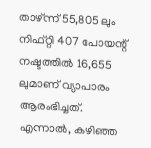താഴ്ന്ന് 55,805 ലും നിഫ്റ്റി 407 പോയന്റ് നഷ്ടത്തില്‍ 16,655 ലുമാണ് വ്യാപാരം ആരംഭിച്ചത്. എന്നാൽ, കഴിഞ്ഞ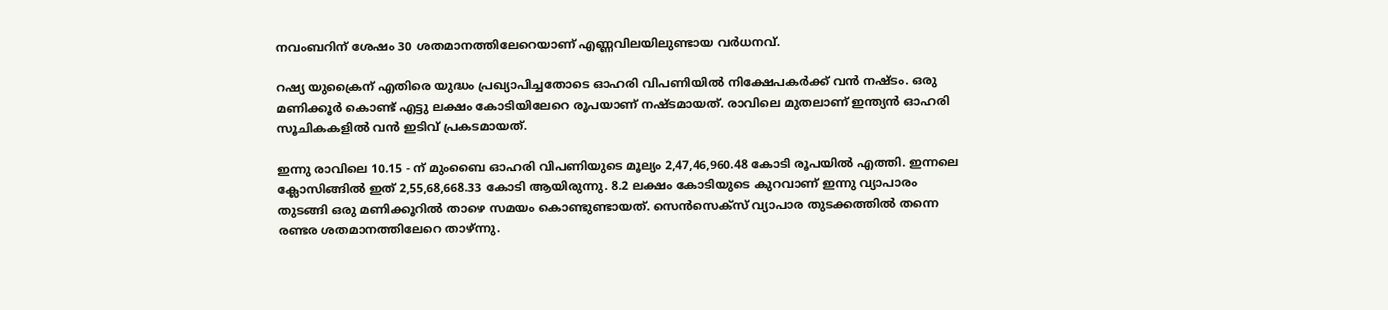നവംബറിന് ശേഷം 30 ശതമാനത്തിലേറെയാണ് എണ്ണവിലയിലുണ്ടായ വര്‍ധനവ്.

റഷ്യ യുക്രൈന് എതിരെ യുദ്ധം പ്രഖ്യാപിച്ചതോടെ ഓഹരി വിപണിയില്‍ നിക്ഷേപകര്‍ക്ക് വൻ നഷ്ടം. ഒരു മണിക്കൂര്‍ കൊണ്ട് എട്ടു ലക്ഷം കോടിയിലേറെ രൂപയാണ് നഷ്ടമായത്. രാവിലെ മുതലാണ് ഇന്ത്യന്‍ ഓഹരി സൂചികകളില്‍ വന്‍ ഇടിവ് പ്രകടമായത്.

ഇന്നു രാവിലെ 10.15 - ന് മുംബൈ ഓഹരി വിപണിയുടെ മൂല്യം 2,47,46,960.48 കോടി രൂപയില്‍ എത്തി. ഇന്നലെ ക്ലോസിങ്ങില്‍ ഇത് 2,55,68,668.33 കോടി ആയിരുന്നു. 8.2 ലക്ഷം കോടിയുടെ കുറവാണ് ഇന്നു വ്യാപാരം തുടങ്ങി ഒരു മണിക്കൂറില്‍ താഴെ സമയം കൊണ്ടുണ്ടായത്. സെന്‍സെക്‌സ് വ്യാപാര തുടക്കത്തില്‍ തന്നെ രണ്ടര ശതമാനത്തിലേറെ താഴ്ന്നു.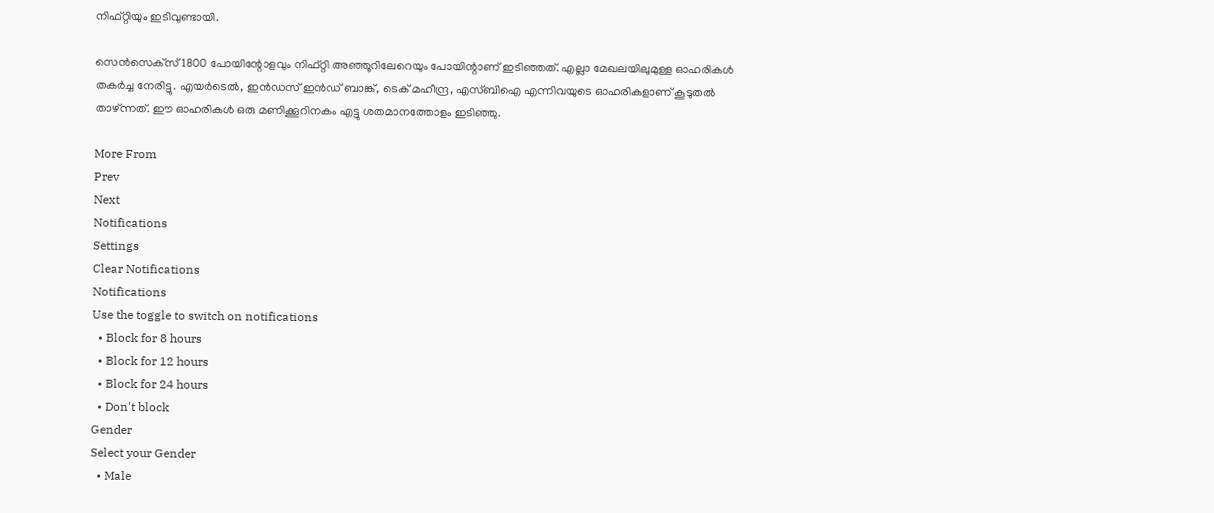നിഫ്റ്റിയും ഇടിവുണ്ടായി.

സെന്‍സെക്‌സ് 1800 പോയിന്റോളവും നിഫ്റ്റി അഞ്ഞൂറിലേറെയും പോയിന്റാണ് ഇടിഞ്ഞത്. എല്ലാ മേഖലയിലുമുള്ള ഓഹരികള്‍ തകര്‍ച്ച നേരിട്ടു. എയര്‍ടെല്‍, ഇന്‍ഡസ് ഇന്‍ഡ് ബാങ്ക്, ടെക് മഹീന്ദ്ര, എസ്ബിഐ എന്നിവയുടെ ഓഹരികളാണ് കൂടുതല്‍ താഴ്ന്നത്. ഈ ഓഹരികള്‍ ഒരു മണിക്കൂറിനകം എട്ടു ശതമാനത്തോളം ഇടിഞ്ഞു.

More From
Prev
Next
Notifications
Settings
Clear Notifications
Notifications
Use the toggle to switch on notifications
  • Block for 8 hours
  • Block for 12 hours
  • Block for 24 hours
  • Don't block
Gender
Select your Gender
  • Male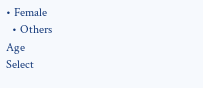• Female
  • Others
Age
Select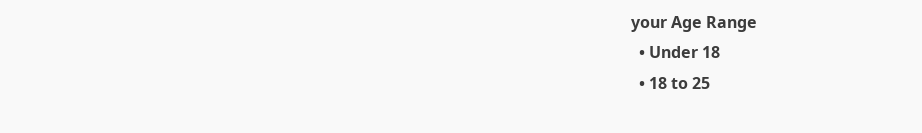your Age Range
  • Under 18
  • 18 to 25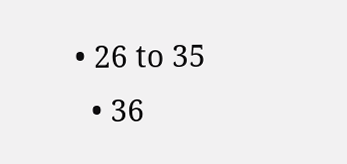• 26 to 35
  • 36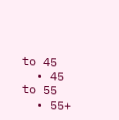to 45
  • 45 to 55
  • 55+